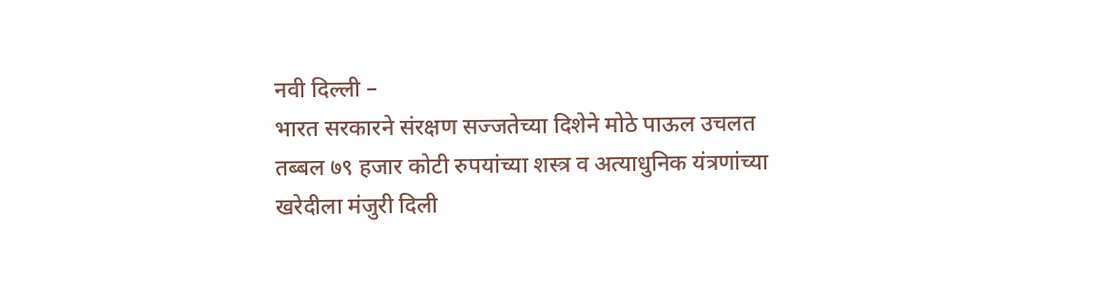नवी दिल्ली –
भारत सरकारने संरक्षण सज्जतेच्या दिशेने मोठे पाऊल उचलत तब्बल ७९ हजार कोटी रुपयांच्या शस्त्र व अत्याधुनिक यंत्रणांच्या खरेदीला मंजुरी दिली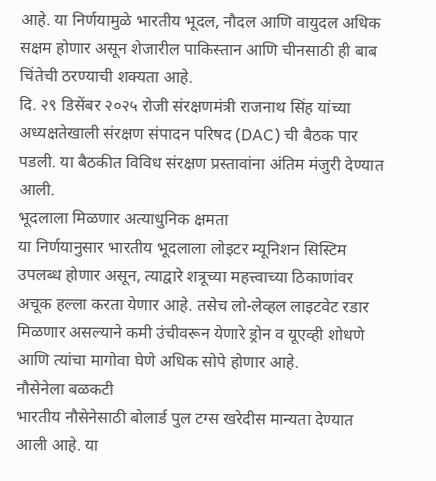आहे. या निर्णयामुळे भारतीय भूदल, नौदल आणि वायुदल अधिक सक्षम होणार असून शेजारील पाकिस्तान आणि चीनसाठी ही बाब चिंतेची ठरण्याची शक्यता आहे.
दि. २९ डिसेंबर २०२५ रोजी संरक्षणमंत्री राजनाथ सिंह यांच्या अध्यक्षतेखाली संरक्षण संपादन परिषद (DAC) ची बैठक पार पडली. या बैठकीत विविध संरक्षण प्रस्तावांना अंतिम मंजुरी देण्यात आली.
भूदलाला मिळणार अत्याधुनिक क्षमता
या निर्णयानुसार भारतीय भूदलाला लोइटर म्यूनिशन सिस्टिम उपलब्ध होणार असून, त्याद्वारे शत्रूच्या महत्त्वाच्या ठिकाणांवर अचूक हल्ला करता येणार आहे. तसेच लो-लेव्हल लाइटवेट रडार मिळणार असल्याने कमी उंचीवरून येणारे ड्रोन व यूएव्ही शोधणे आणि त्यांचा मागोवा घेणे अधिक सोपे होणार आहे.
नौसेनेला बळकटी
भारतीय नौसेनेसाठी बोलार्ड पुल टग्स खरेदीस मान्यता देण्यात आली आहे. या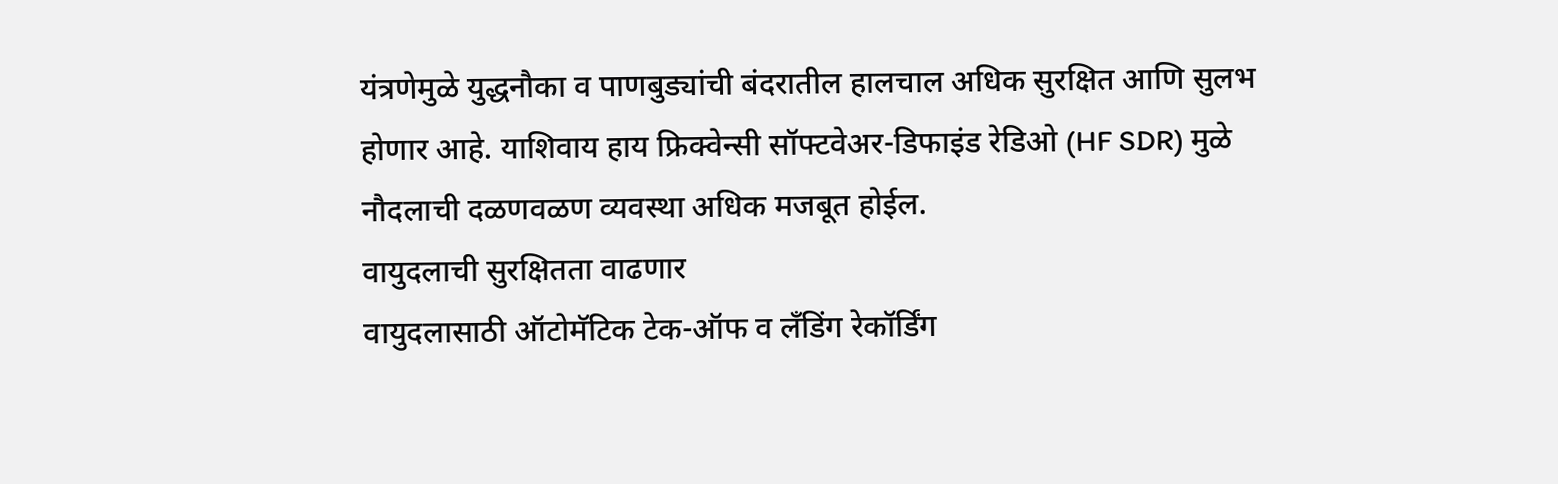यंत्रणेमुळे युद्धनौका व पाणबुड्यांची बंदरातील हालचाल अधिक सुरक्षित आणि सुलभ होणार आहे. याशिवाय हाय फ्रिक्वेन्सी सॉफ्टवेअर-डिफाइंड रेडिओ (HF SDR) मुळे नौदलाची दळणवळण व्यवस्था अधिक मजबूत होईल.
वायुदलाची सुरक्षितता वाढणार
वायुदलासाठी ऑटोमॅटिक टेक-ऑफ व लँडिंग रेकॉर्डिंग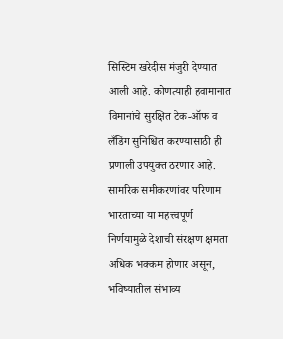सिस्टिम खरेदीस मंजुरी देण्यात आली आहे. कोणत्याही हवामानात विमानांचे सुरक्षित टेक-ऑफ व लँडिंग सुनिश्चित करण्यासाठी ही प्रणाली उपयुक्त ठरणार आहे.
सामरिक समीकरणांवर परिणाम
भारताच्या या महत्त्वपूर्ण निर्णयामुळे देशाची संरक्षण क्षमता अधिक भक्कम होणार असून, भविष्यातील संभाव्य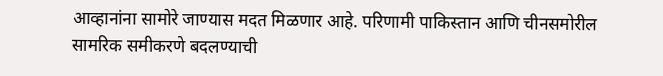आव्हानांना सामोरे जाण्यास मदत मिळणार आहे. परिणामी पाकिस्तान आणि चीनसमोरील सामरिक समीकरणे बदलण्याची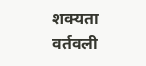शक्यता वर्तवली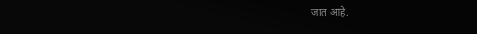जात आहे.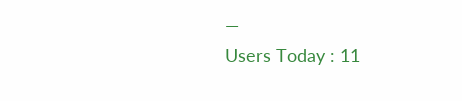—
Users Today : 11